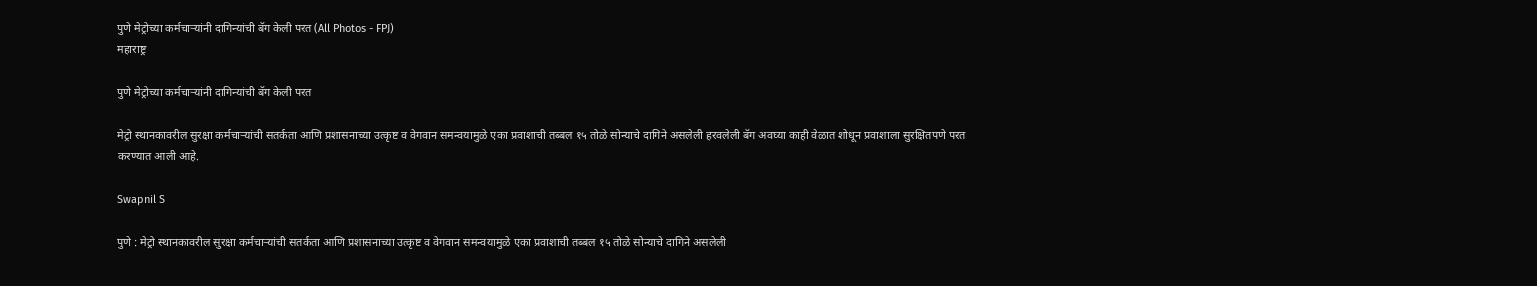पुणे मेट्रोच्या कर्मचाऱ्यांनी दागिन्यांची बॅग केली परत (All Photos - FPJ)
महाराष्ट्र

पुणे मेट्रोच्या कर्मचाऱ्यांनी दागिन्यांची बॅग केली परत

मेट्रो स्थानकावरील सुरक्षा कर्मचाऱ्यांची सतर्कता आणि प्रशासनाच्या उत्कृष्ट व वेगवान समन्वयामुळे एका प्रवाशाची तब्बल १५ तोळे सोन्याचे दागिने असलेली हरवलेली बॅग अवघ्या काही वेळात शोधून प्रवाशाला सुरक्षितपणे परत करण्यात आली आहे.

Swapnil S

पुणे : मेट्रो स्थानकावरील सुरक्षा कर्मचाऱ्यांची सतर्कता आणि प्रशासनाच्या उत्कृष्ट व वेगवान समन्वयामुळे एका प्रवाशाची तब्बल १५ तोळे सोन्याचे दागिने असलेली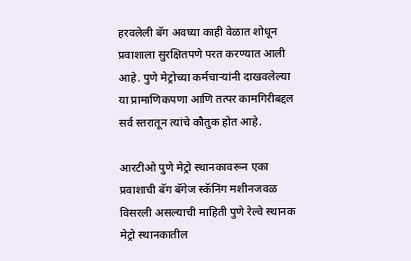हरवलेली बॅग अवघ्या काही वेळात शोधून प्रवाशाला सुरक्षितपणे परत करण्यात आली आहे. पुणे मेट्रोच्या कर्मचाऱ्यांनी दाखवलेल्या या प्रामाणिकपणा आणि तत्पर कामगिरीबद्दल सर्व स्तरातून त्यांचे कौतुक होत आहे.

आरटीओ पुणे मेट्रो स्थानकावरून एका प्रवाशाची बॅग बॅगेज स्कॅनिंग मशीनजवळ विसरली असल्याची माहिती पुणे रेल्वे स्थानक मेट्रो स्थानकातील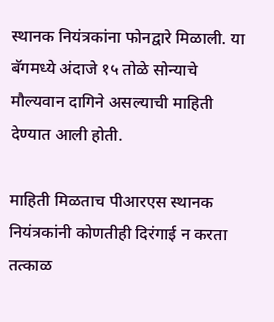स्थानक नियंत्रकांना फोनद्वारे मिळाली. या बॅगमध्ये अंदाजे १५ तोळे सोन्याचे मौल्यवान दागिने असल्याची माहिती देण्यात आली होती.

माहिती मिळताच पीआरएस स्थानक नियंत्रकांनी कोणतीही दिरंगाई न करता तत्काळ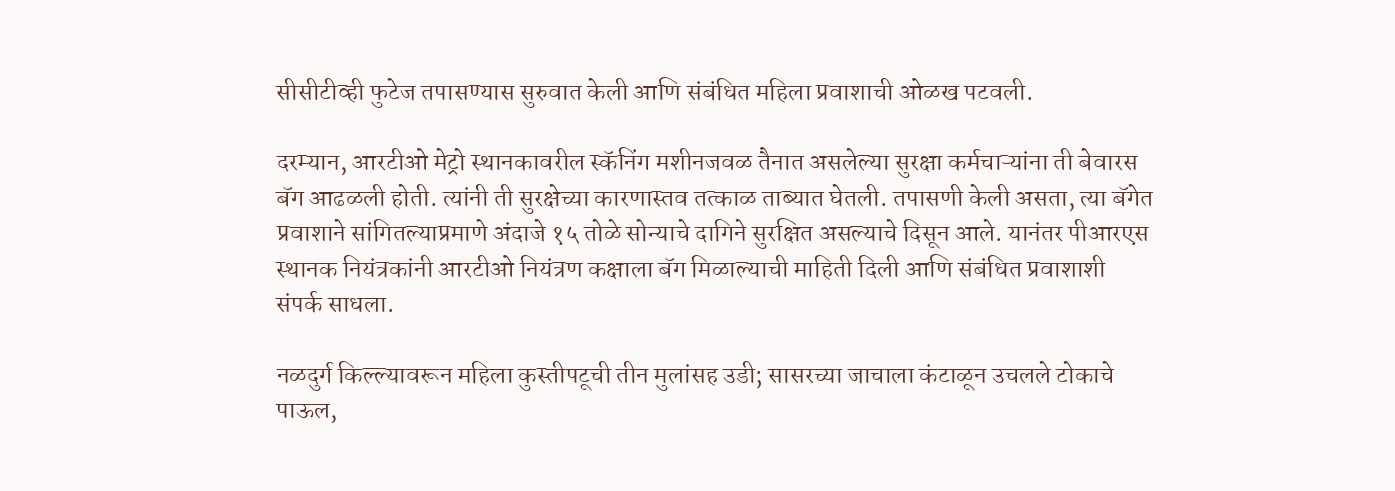सीसीटीव्ही फुटेज तपासण्यास सुरुवात केली आणि संबंधित महिला प्रवाशाची ओळख पटवली.

दरम्यान, आरटीओ मेट्रो स्थानकावरील स्कॅनिंग मशीनजवळ तैनात असलेल्या सुरक्षा कर्मचाऱ्यांना ती बेवारस बॅग आढळली होती. त्यांनी ती सुरक्षेच्या कारणास्तव तत्काळ ताब्यात घेतली. तपासणी केली असता, त्या बॅगेत प्रवाशाने सांगितल्याप्रमाणे अंदाजे १५ तोळे सोन्याचे दागिने सुरक्षित असल्याचे दिसून आले. यानंतर पीआरएस स्थानक नियंत्रकांनी आरटीओ नियंत्रण कक्षाला बॅग मिळाल्याची माहिती दिली आणि संबंधित प्रवाशाशी संपर्क साधला.

नळदुर्ग किल्ल्यावरून महिला कुस्तीपटूची तीन मुलांसह उडी; सासरच्या जाचाला कंटाळून उचलले टोकाचे पाऊल,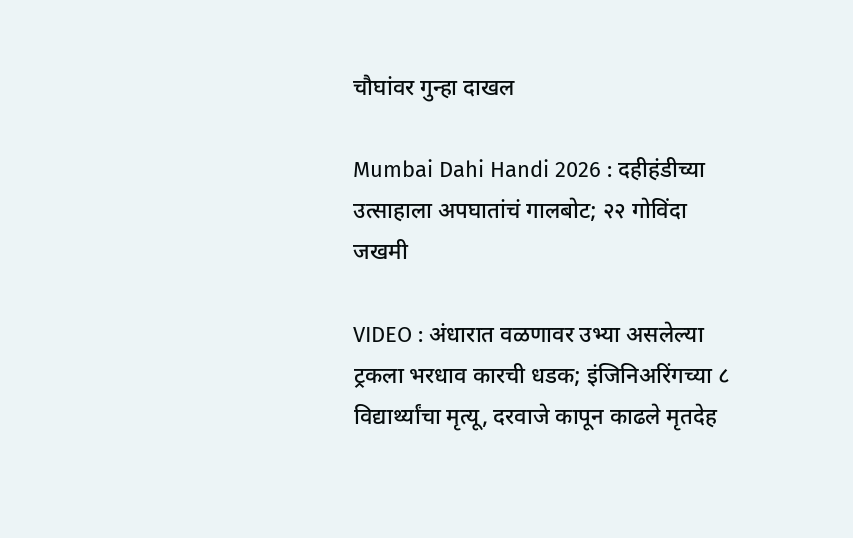चौघांवर गुन्हा दाखल

Mumbai Dahi Handi 2026 : दहीहंडीच्या उत्साहाला अपघातांचं गालबोट; २२ गोविंदा जखमी

VIDEO : अंधारात वळणावर उभ्या असलेल्या ट्रकला भरधाव कारची धडक; इंजिनिअरिंगच्या ८ विद्यार्थ्यांचा मृत्यू, दरवाजे कापून काढले मृतदेह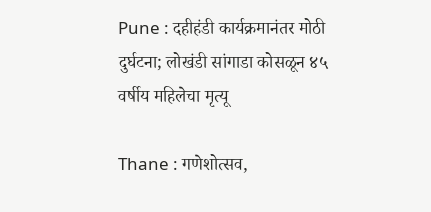Pune : दहीहंडी कार्यक्रमानंतर मोठी दुर्घटना; लोखंडी सांगाडा कोसळून ४५ वर्षीय महिलेचा मृत्यू

Thane : गणेशोत्सव,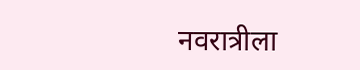नवरात्रीला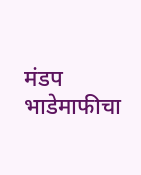मंडप भाडेमाफीचा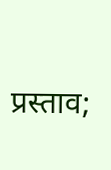प्रस्ताव;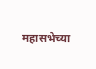महासभेच्या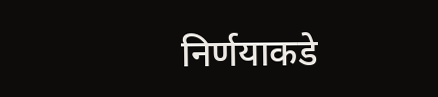निर्णयाकडे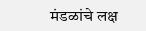मंडळांचे लक्ष